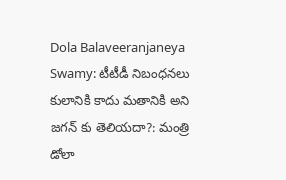Dola Balaveeranjaneya Swamy: టీటీడీ నిబంధనలు కులానికి కాదు మతానికి అని జగన్ కు తెలియదా?: మంత్రి డోలా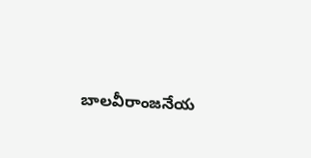బాలవీరాంజనేయ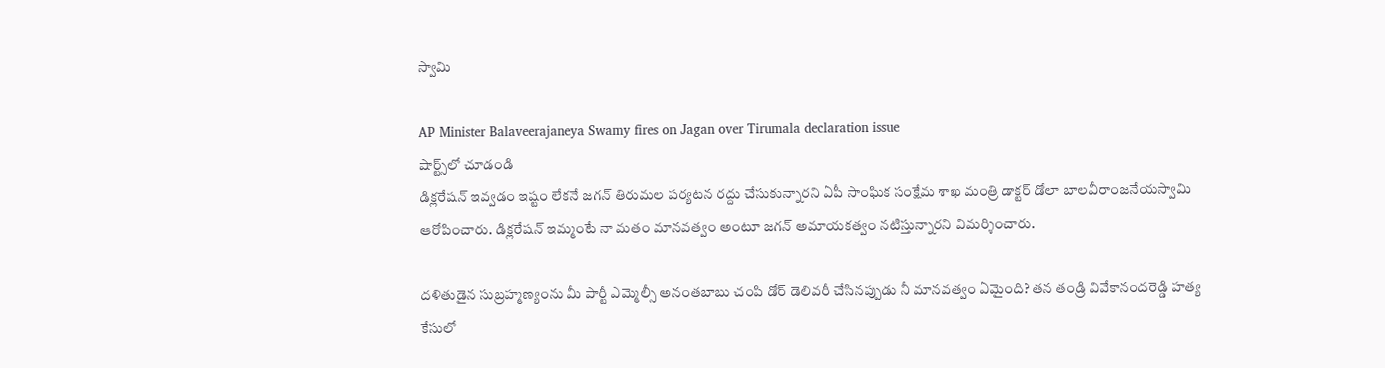స్వామి

AP Minister Balaveerajaneya Swamy fires on Jagan over Tirumala declaration issue
షార్ట్స్‌లో చూడండి
డిక్లరేషన్ ఇవ్వడం ఇష్టం లేకనే జగన్ తిరుమల పర్యటన రద్దు చేసుకున్నారని ఏపీ సాంఘిక సంక్షేమ శాఖ మంత్రి డాక్టర్ డోలా బాలవీరాంజనేయస్వామి ఆరోపించారు. డిక్లరేషన్ ఇమ్మంటే నా మతం మానవత్వం అంటూ జగన్ అమాయకత్వం నటిస్తున్నారని విమర్శించారు.

దళితుడైన సుబ్రహ్మణ్యంను మీ పార్టీ ఎమ్మెల్సీ అనంతబాబు చంపి డోర్ డెలివరీ చేసినప్పుడు నీ మానవత్వం ఏమైంది? తన తండ్రి వివేకానందరెడ్డి హత్య కేసులో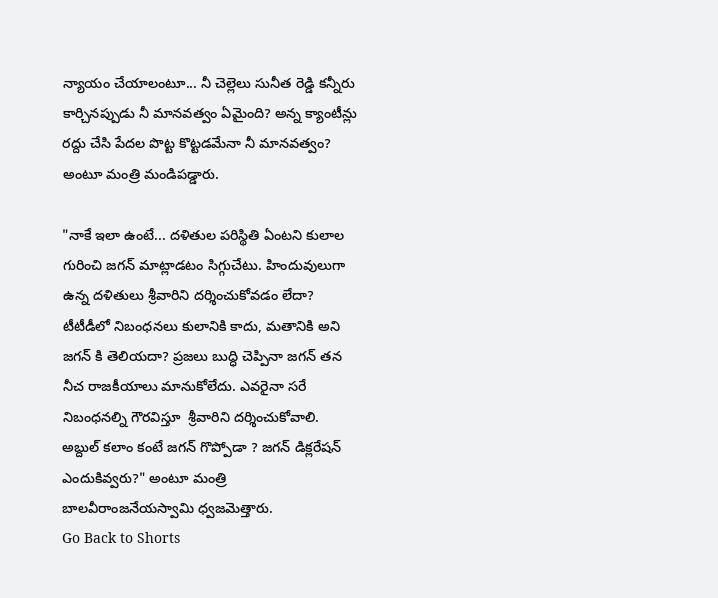న్యాయం చేయాలంటూ... నీ చెల్లెలు సునీత రెడ్డి కన్నీరు కార్చినప్పుడు నీ మానవత్వం ఏమైంది? అన్న క్యాంటీన్లు రద్దు చేసి పేదల పొట్ట కొట్టడమేనా నీ మానవత్వం? అంటూ మంత్రి మండిపడ్డారు.

"నాకే ఇలా ఉంటే... దళితుల పరిస్థితి ఏంటని కులాల గురించి జగన్ మాట్లాడటం సిగ్గుచేటు. హిందువులుగా ఉన్న దళితులు శ్రీవారిని దర్శించుకోవడం లేదా? టీటీడీలో నిబంధనలు కులానికి కాదు, మతానికి అని జగన్ కి తెలియదా? ప్రజలు బుద్ధి చెప్పినా జగన్ తన నీచ రాజకీయాలు మానుకోలేదు. ఎవరైనా సరే నిబంధనల్ని గౌరవిస్తూ  శ్రీవారిని దర్శించుకోవాలి. అబ్దుల్ కలాం కంటే జగన్ గొప్పోడా ? జగన్ డిక్లరేషన్ ఎందుకివ్వరు?" అంటూ మంత్రి బాలవీరాంజనేయస్వామి ధ్వజమెత్తారు.
Go Back to Shorts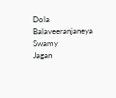Dola Balaveeranjaneya Swamy
Jagan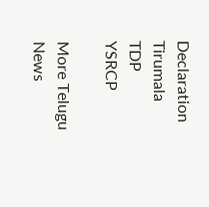Declaration
Tirumala
TDP
YSRCP

More Telugu News